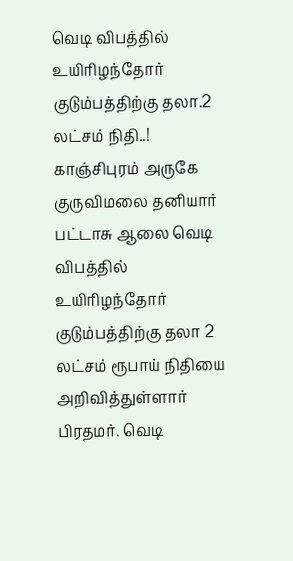வெடி விபத்தில் உயிரிழந்தோர் குடும்பத்திற்கு தலா.2 லட்சம் நிதி..!
காஞ்சிபுரம் அருகே குருவிமலை தனியார் பட்டாசு ஆலை வெடி விபத்தில் உயிரிழந்தோர் குடும்பத்திற்கு தலா 2 லட்சம் ரூபாய் நிதியை அறிவித்துள்ளார் பிரதமர். வெடி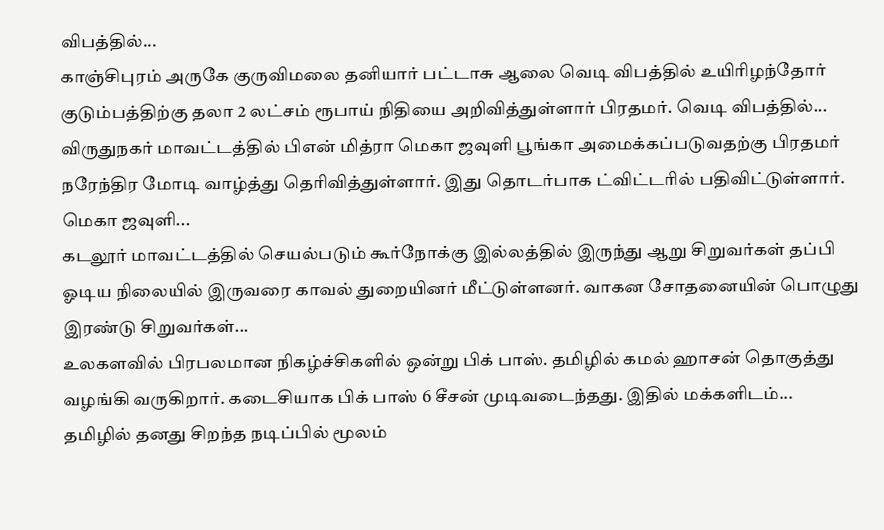விபத்தில்...
காஞ்சிபுரம் அருகே குருவிமலை தனியார் பட்டாசு ஆலை வெடி விபத்தில் உயிரிழந்தோர் குடும்பத்திற்கு தலா 2 லட்சம் ரூபாய் நிதியை அறிவித்துள்ளார் பிரதமர். வெடி விபத்தில்...
விருதுநகர் மாவட்டத்தில் பிஎன் மித்ரா மெகா ஜவுளி பூங்கா அமைக்கப்படுவதற்கு பிரதமர் நரேந்திர மோடி வாழ்த்து தெரிவித்துள்ளார். இது தொடர்பாக ட்விட்டரில் பதிவிட்டுள்ளார். மெகா ஜவுளி...
கடலூர் மாவட்டத்தில் செயல்படும் கூர்நோக்கு இல்லத்தில் இருந்து ஆறு சிறுவர்கள் தப்பி ஓடிய நிலையில் இருவரை காவல் துறையினர் மீட்டுள்ளனர். வாகன சோதனையின் பொழுது இரண்டு சிறுவர்கள்...
உலகளவில் பிரபலமான நிகழ்ச்சிகளில் ஒன்று பிக் பாஸ். தமிழில் கமல் ஹாசன் தொகுத்து வழங்கி வருகிறார். கடைசியாக பிக் பாஸ் 6 சீசன் முடிவடைந்தது. இதில் மக்களிடம்...
தமிழில் தனது சிறந்த நடிப்பில் மூலம்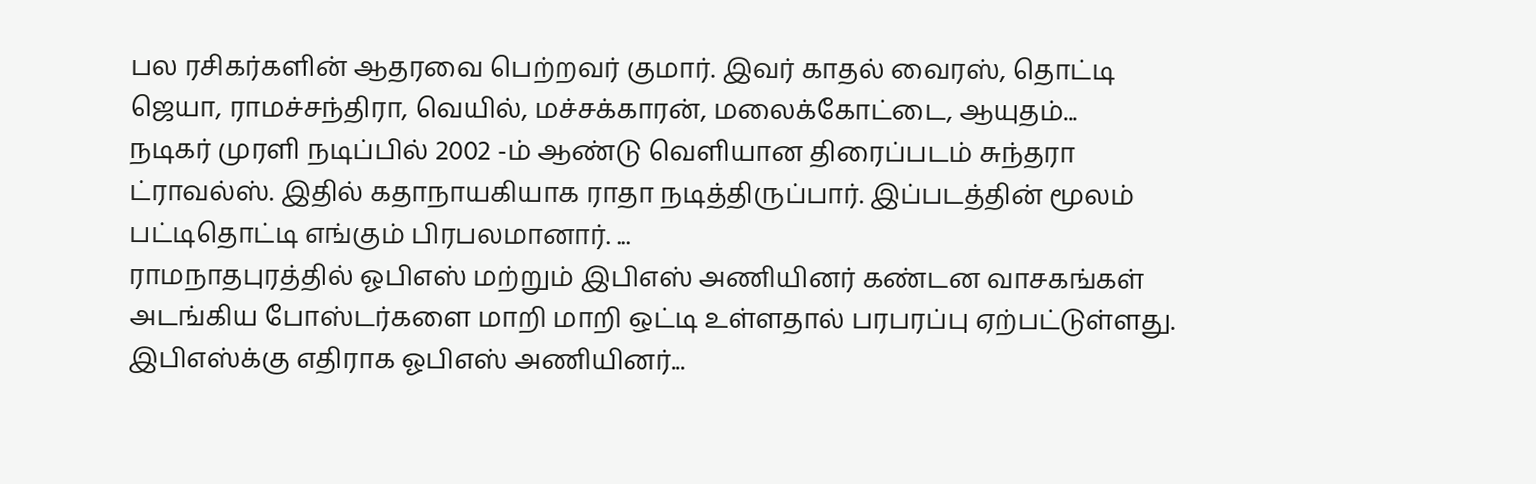பல ரசிகர்களின் ஆதரவை பெற்றவர் குமார். இவர் காதல் வைரஸ், தொட்டி ஜெயா, ராமச்சந்திரா, வெயில், மச்சக்காரன், மலைக்கோட்டை, ஆயுதம்...
நடிகர் முரளி நடிப்பில் 2002 -ம் ஆண்டு வெளியான திரைப்படம் சுந்தரா ட்ராவல்ஸ். இதில் கதாநாயகியாக ராதா நடித்திருப்பார். இப்படத்தின் மூலம் பட்டிதொட்டி எங்கும் பிரபலமானார். ...
ராமநாதபுரத்தில் ஓபிஎஸ் மற்றும் இபிஎஸ் அணியினர் கண்டன வாசகங்கள் அடங்கிய போஸ்டர்களை மாறி மாறி ஒட்டி உள்ளதால் பரபரப்பு ஏற்பட்டுள்ளது. இபிஎஸ்க்கு எதிராக ஓபிஎஸ் அணியினர்...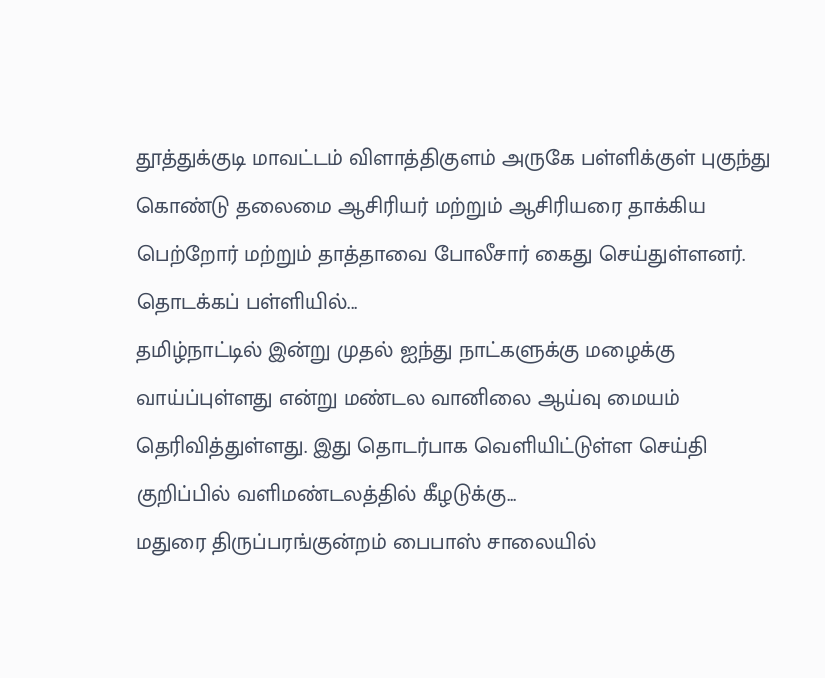தூத்துக்குடி மாவட்டம் விளாத்திகுளம் அருகே பள்ளிக்குள் புகுந்து கொண்டு தலைமை ஆசிரியர் மற்றும் ஆசிரியரை தாக்கிய பெற்றோர் மற்றும் தாத்தாவை போலீசார் கைது செய்துள்ளனர். தொடக்கப் பள்ளியில்...
தமிழ்நாட்டில் இன்று முதல் ஐந்து நாட்களுக்கு மழைக்கு வாய்ப்புள்ளது என்று மண்டல வானிலை ஆய்வு மையம் தெரிவித்துள்ளது. இது தொடர்பாக வெளியிட்டுள்ள செய்தி குறிப்பில் வளிமண்டலத்தில் கீழடுக்கு...
மதுரை திருப்பரங்குன்றம் பைபாஸ் சாலையில்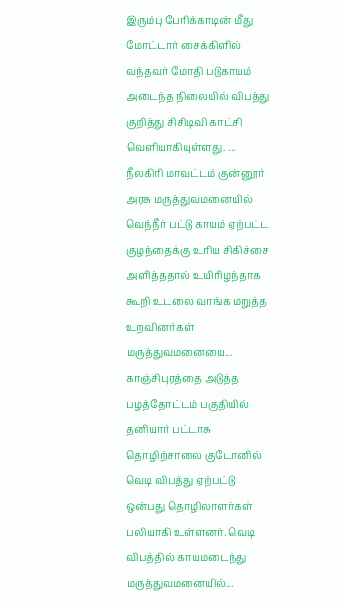இரும்பு பேரிக்காடின் மீது மோட்டார் சைக்கிளில் வந்தவர் மோதி படுகாயம் அடைந்த நிலையில் விபத்து குறித்து சிசிடிவி காட்சி வெளியாகியுள்ளது. ...
நீலகிரி மாவட்டம் குன்னூர் அரசு மருத்துவமனையில் வெந்நீர் பட்டு காயம் ஏற்பட்ட குழந்தைக்கு உரிய சிகிச்சை அளித்ததால் உயிரிழந்தாக கூறி உடலை வாங்க மறுத்த உறவினர்கள் மருத்துவமனையை...
காஞ்சிபுரத்தை அடுத்த பழத்தோட்டம் பகுதியில் தனியார் பட்டாசு தொழிற்சாலை குடோனில் வெடி விபத்து ஏற்பட்டு ஒன்பது தொழிலாளர்கள் பலியாகி உள்ளனர். வெடி விபத்தில் காயமடைந்து மருத்துவமனையில்...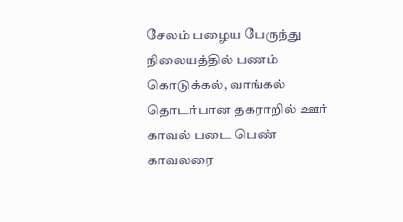சேலம் பழைய பேருந்து நிலையத்தில் பணம் கொடுக்கல், வாங்கல் தொடர்பான தகராறில் ஊர் காவல் படை பெண் காவலரை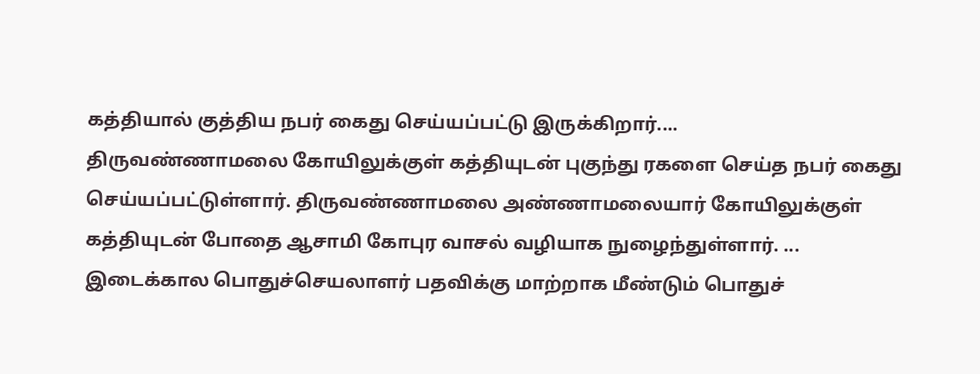கத்தியால் குத்திய நபர் கைது செய்யப்பட்டு இருக்கிறார்....
திருவண்ணாமலை கோயிலுக்குள் கத்தியுடன் புகுந்து ரகளை செய்த நபர் கைது செய்யப்பட்டுள்ளார். திருவண்ணாமலை அண்ணாமலையார் கோயிலுக்குள் கத்தியுடன் போதை ஆசாமி கோபுர வாசல் வழியாக நுழைந்துள்ளார். ...
இடைக்கால பொதுச்செயலாளர் பதவிக்கு மாற்றாக மீண்டும் பொதுச்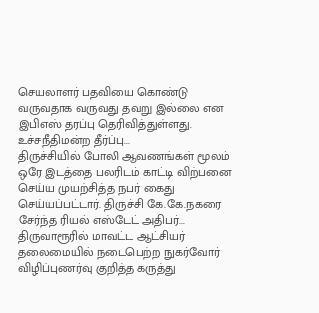செயலாளர் பதவியை கொண்டு வருவதாக வருவது தவறு இல்லை என இபிஎஸ் தரப்பு தெரிவித்துள்ளது. உச்சநீதிமன்ற தீர்ப்பு...
திருச்சியில் போலி ஆவணங்கள் மூலம் ஒரே இடத்தை பலரிடம் காட்டி விற்பனை செய்ய முயற்சித்த நபர் கைது செய்யப்பட்டார். திருச்சி கே.கே.நகரை சேர்ந்த ரியல் எஸ்டேட் அதிபர்...
திருவாரூரில் மாவட்ட ஆட்சியர் தலைமையில் நடைபெற்ற நுகர்வோர் விழிப்புணர்வு குறித்த கருத்து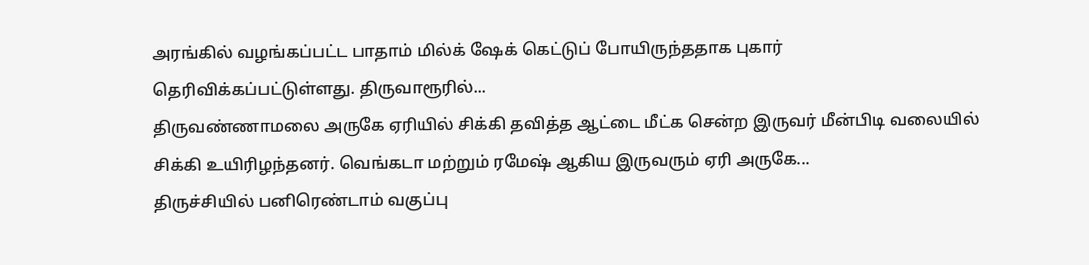அரங்கில் வழங்கப்பட்ட பாதாம் மில்க் ஷேக் கெட்டுப் போயிருந்ததாக புகார் தெரிவிக்கப்பட்டுள்ளது. திருவாரூரில்...
திருவண்ணாமலை அருகே ஏரியில் சிக்கி தவித்த ஆட்டை மீட்க சென்ற இருவர் மீன்பிடி வலையில் சிக்கி உயிரிழந்தனர். வெங்கடா மற்றும் ரமேஷ் ஆகிய இருவரும் ஏரி அருகே...
திருச்சியில் பனிரெண்டாம் வகுப்பு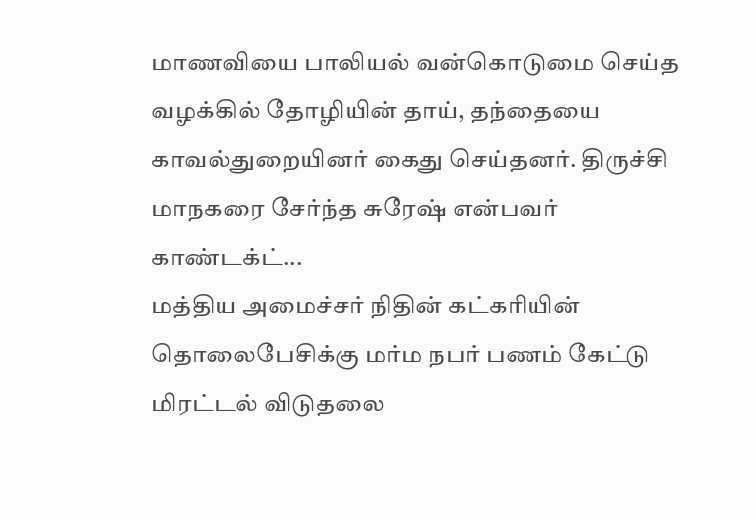மாணவியை பாலியல் வன்கொடுமை செய்த வழக்கில் தோழியின் தாய், தந்தையை காவல்துறையினர் கைது செய்தனர். திருச்சி மாநகரை சேர்ந்த சுரேஷ் என்பவர் காண்டக்ட்...
மத்திய அமைச்சர் நிதின் கட்கரியின் தொலைபேசிக்கு மர்ம நபர் பணம் கேட்டு மிரட்டல் விடுதலை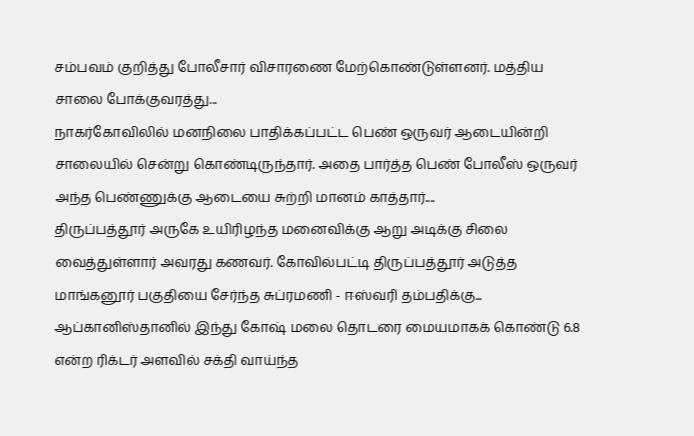சம்பவம் குறித்து போலீசார் விசாரணை மேற்கொண்டுள்ளனர். மத்திய சாலை போக்குவரத்து...
நாகர்கோவிலில் மனநிலை பாதிக்கப்பட்ட பெண் ஒருவர் ஆடையின்றி சாலையில் சென்று கொண்டிருந்தார். அதை பார்த்த பெண் போலீஸ் ஒருவர் அந்த பெண்ணுக்கு ஆடையை சுற்றி மானம் காத்தார்....
திருப்பத்தூர் அருகே உயிரிழந்த மனைவிக்கு ஆறு அடிக்கு சிலை வைத்துள்ளார் அவரது கணவர். கோவில்பட்டி திருப்பத்தூர் அடுத்த மாங்கனூர் பகுதியை சேர்ந்த சுப்ரமணி - ஈஸ்வரி தம்பதிக்கு...
ஆப்கானிஸ்தானில் இந்து கோஷ் மலை தொடரை மையமாகக் கொண்டு 6.8 என்ற ரிக்டர் அளவில் சக்தி வாய்ந்த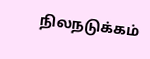நிலநடுக்கம்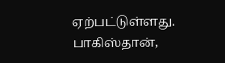ஏற்பட்டுள்ளது. பாகிஸ்தான்,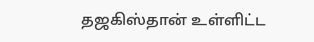தஜகிஸ்தான் உள்ளிட்ட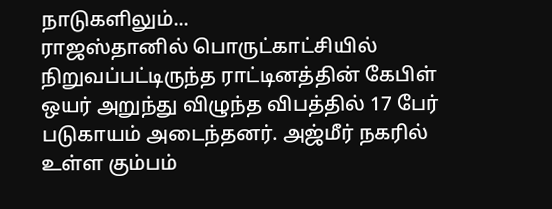நாடுகளிலும்...
ராஜஸ்தானில் பொருட்காட்சியில் நிறுவப்பட்டிருந்த ராட்டினத்தின் கேபிள் ஒயர் அறுந்து விழுந்த விபத்தில் 17 பேர் படுகாயம் அடைந்தனர். அஜ்மீர் நகரில் உள்ள கும்பம்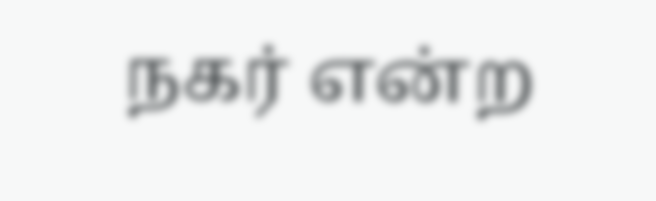நகர் என்ற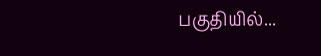பகுதியில்...